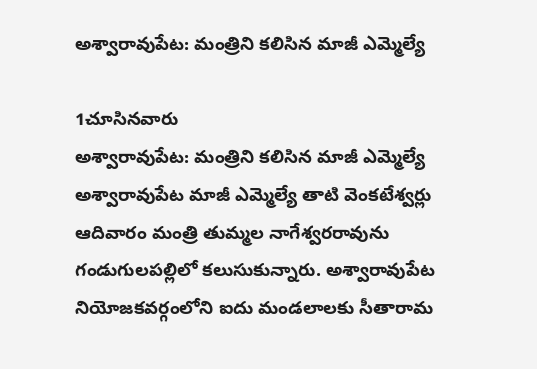అశ్వారావుపేట: మంత్రిని కలిసిన మాజీ ఎమ్మెల్యే

1చూసినవారు
అశ్వారావుపేట: మంత్రిని కలిసిన మాజీ ఎమ్మెల్యే
అశ్వారావుపేట మాజీ ఎమ్మెల్యే తాటి వెంకటేశ్వర్లు ఆదివారం మంత్రి తుమ్మల నాగేశ్వరరావును గండుగులపల్లిలో కలుసుకున్నారు. అశ్వారావుపేట నియోజకవర్గంలోని ఐదు మండలాలకు సీతారామ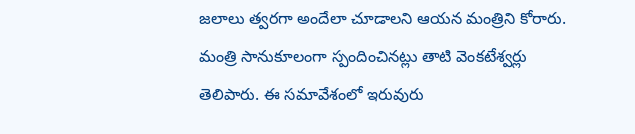జలాలు త్వరగా అందేలా చూడాలని ఆయన మంత్రిని కోరారు. మంత్రి సానుకూలంగా స్పందించినట్లు తాటి వెంకటేశ్వర్లు తెలిపారు. ఈ సమావేశంలో ఇరువురు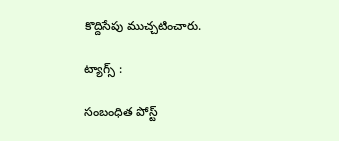కొద్దిసేపు ముచ్చటించారు.

ట్యాగ్స్ :

సంబంధిత పోస్ట్